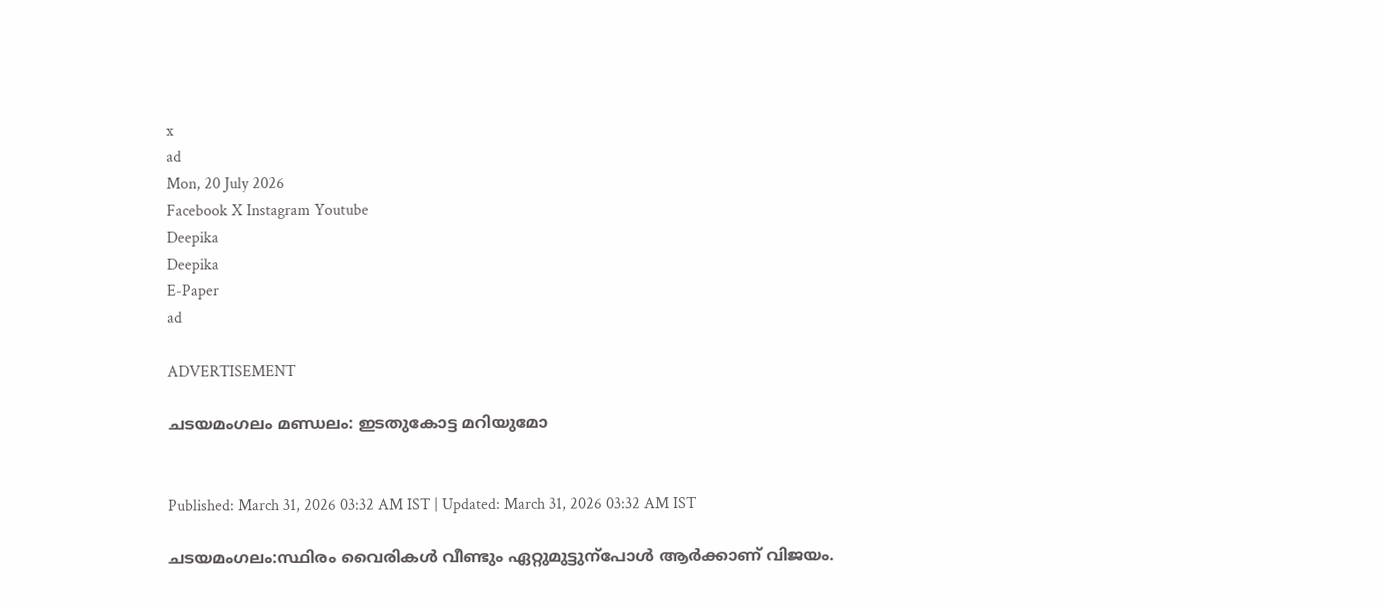x
ad
Mon, 20 July 2026
Facebook X Instagram Youtube
Deepika
Deepika
E-Paper
ad

ADVERTISEMENT

ചടയമംഗലം മണ്ഡലം: ഇടതുകോട്ട മറിയുമോ


Published: March 31, 2026 03:32 AM IST | Updated: March 31, 2026 03:32 AM IST

ചടയമംഗലം:സ്ഥിരം വൈരികൾ വീണ്ടും ഏറ്റുമുട്ടുന്പോൾ ആർക്കാണ് വിജയം.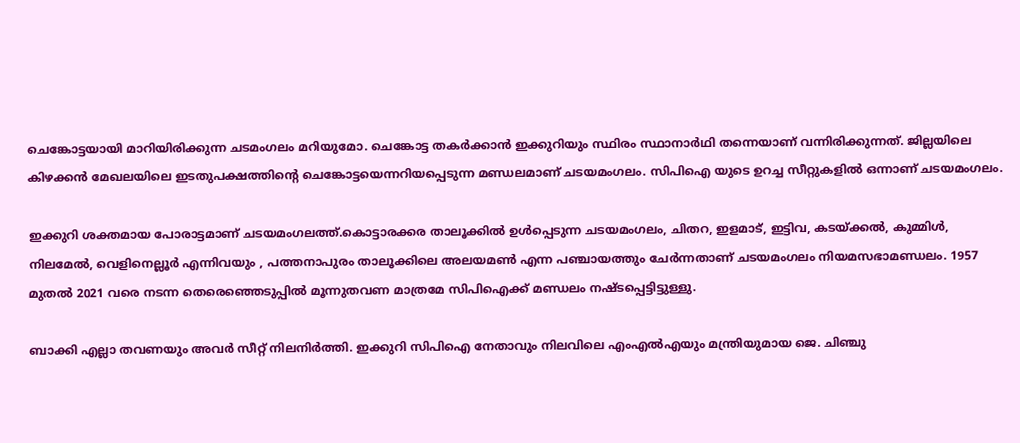ചെങ്കോട്ടയായി മാറിയിരിക്കുന്ന ചടമംഗലം മറിയുമോ. ചെങ്കോട്ട തകർക്കാൻ ഇക്കുറിയും സ്ഥിരം സ്ഥാനാർഥി തന്നെയാണ് വന്നിരിക്കുന്നത്. ജില്ലയിലെ കിഴക്കൻ മേഖലയിലെ ഇടതുപക്ഷത്തിന്‍റെ ചെങ്കോട്ടയെന്നറിയപ്പെടുന്ന മണ്ഡലമാണ് ചടയമംഗലം. സിപിഐ യുടെ ഉറച്ച സീറ്റുകളിൽ ഒന്നാണ് ചടയമംഗലം.

ഇക്കുറി ശക്തമായ പോരാട്ടമാണ് ചടയമംഗലത്ത്.കൊട്ടാരക്കര താലൂക്കിൽ ഉൾപ്പെടുന്ന ചടയമംഗലം, ചിതറ, ഇളമാട്, ഇട്ടിവ, കടയ്ക്കൽ, കുമ്മിൾ, നിലമേൽ, വെളിനെല്ലൂർ എന്നിവയും , പത്തനാപുരം താലൂക്കിലെ അലയമൺ എന്ന പഞ്ചായത്തും ചേർന്നതാണ് ചടയമംഗലം നിയമസഭാമണ്ഡലം. 1957 മുതല്‍ 2021 വരെ നടന്ന തെരെഞ്ഞെടുപ്പില്‍ മൂന്നുതവണ മാത്രമേ സിപിഐക്ക് മണ്ഡലം നഷ്ടപ്പെട്ടിട്ടുള്ളു.

ബാക്കി എല്ലാ തവണയും അവര്‍ സീറ്റ് നിലനിര്‍ത്തി. ഇക്കുറി സിപിഐ നേതാവും നിലവിലെ എംഎൽഎയും മന്ത്രിയുമായ ജെ. ചിഞ്ചു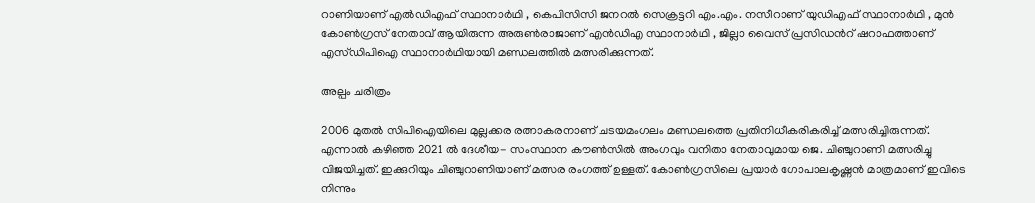റാണിയാണ് എൽഡിഎഫ് സ്ഥാനാർഥി , കെപിസിസി ജനറൽ സെക്രട്ടറി എം.എം. നസീറാണ് യുഡിഎഫ് സ്ഥാനാർഥി , മുൻ കോൺഗ്രസ് നേതാവ് ആയിരുന്ന അരുൺരാജാണ് എൻഡിഎ സ്ഥാനാർഥി , ജില്ലാ വൈസ് പ്രസിഡന്‍റ് ഷറാഫത്താണ് എസ്ഡിപിഐ സ്ഥാനാർഥിയായി മണ്ഡലത്തിൽ മത്സരിക്കുന്നത്.

അല്പം ചരിത്രം

2006 മുതൽ സിപിഐയിലെ മുല്ലക്കര രത്നാകരനാണ് ചടയമംഗലം മണ്ഡലത്തെ പ്രതിനിധീകരികരിച്ച് മത്സരിച്ചിരുന്നത്. എന്നാല്‍ കഴിഞ്ഞ 2021 ൽ ദേശീയ- സംസ്ഥാന കൗൺസിൽ അംഗവും വനിതാ നേതാവുമായ ജെ. ചിഞ്ചുറാണി മത്സരിച്ചു വിജയിച്ചത്. ഇക്കുറിയും ചിഞ്ചുറാണിയാണ് മത്സര രംഗത്ത് ഉള്ളത്. കോൺഗ്രസിലെ പ്രയാർ ഗോപാലകൃഷ്ണൻ മാത്രമാണ് ഇവിടെ നിന്നും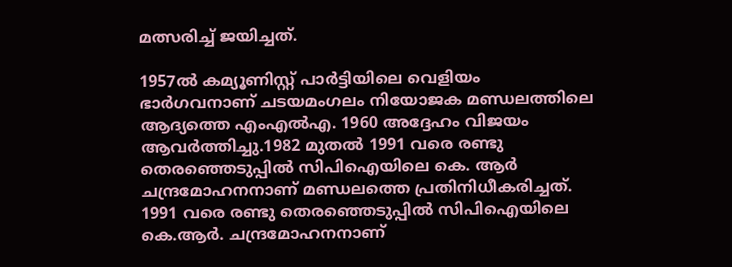മത്സരിച്ച് ജയിച്ചത്.

1957ൽ കമ്യൂണിസ്റ്റ്‌‌ പാർട്ടിയിലെ വെളിയം ഭാർഗവനാണ് ചടയമംഗലം നിയോജക മണ്ഡലത്തിലെ ആദ്യത്തെ എംഎല്‍എ. 1960 അദ്ദേഹം വിജയം ആവര്‍ത്തിച്ചു.1982 മുതൽ 1991 വരെ രണ്ടു ‌ തെരഞ്ഞെടുപ്പിൽ സിപിഐയിലെ കെ. ആർ ചന്ദ്രമോഹനനാണ്‌ മണ്ഡലത്തെ പ്രതിനിധീകരിച്ചത്‌. 1991 വരെ രണ്ടു തെരഞ്ഞെടുപ്പിൽ സിപിഐയിലെ കെ.ആർ. ചന്ദ്രമോഹനനാണ്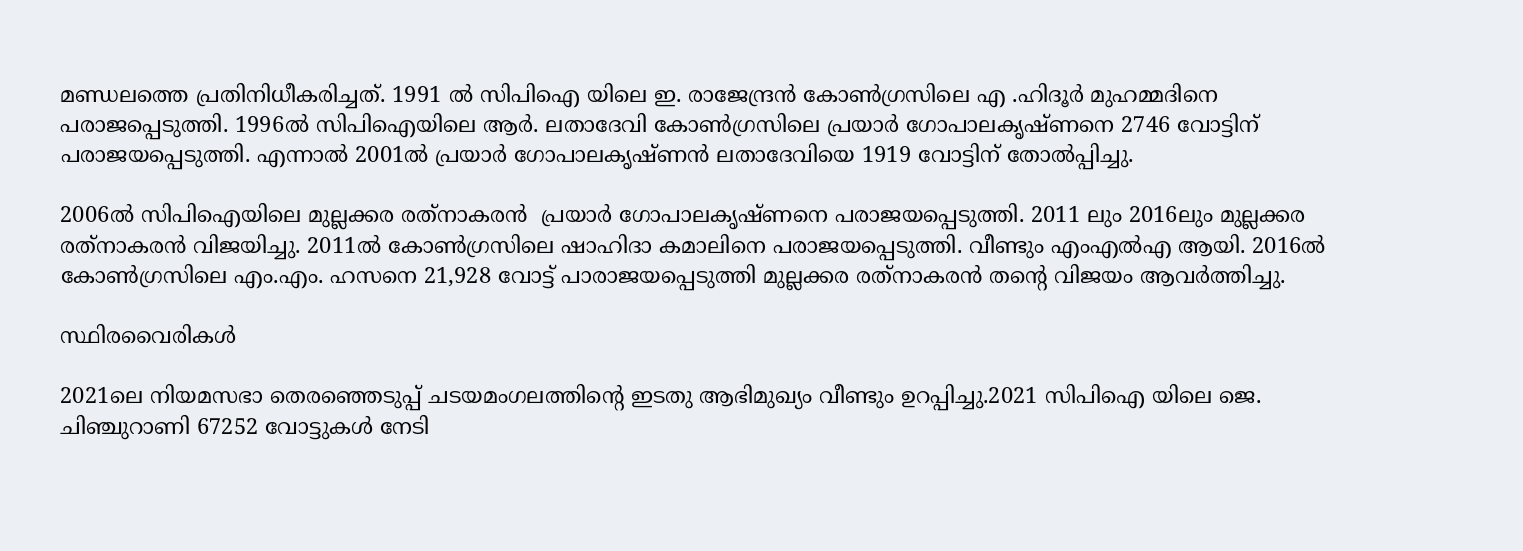മണ്ഡലത്തെ പ്രതിനിധീകരിച്ചത്. 1991 ൽ സിപിഐ യിലെ ഇ. രാജേന്ദ്രൻ കോൺഗ്രസിലെ എ .ഹിദൂർ മുഹമ്മദിനെ പരാജപ്പെടുത്തി. 1996ൽ സിപിഐയിലെ ആർ. ലതാദേവി കോൺഗ്രസിലെ പ്രയാർ ഗോപാലകൃഷ്‌ണനെ 2746 വോട്ടിന് പരാജയപ്പെടുത്തി‌. എന്നാൽ 2001ൽ പ്രയാർ ഗോപാലകൃഷ്‌ണൻ ലതാദേവിയെ 1919 വോട്ടിന് തോൽപ്പിച്ചു.

2006ൽ സിപിഐയിലെ മുല്ലക്കര രത്‌നാകരൻ ‌ പ്രയാർ ഗോപാലകൃഷ്‌ണനെ പരാജയപ്പെടുത്തി. 2011 ലും 2016ലും മുല്ലക്കര രത്‌നാകരൻ ‌വിജയിച്ചു. 2011ൽ കോൺഗ്രസിലെ ഷാഹിദാ കമാലിനെ പരാജയപ്പെടുത്തി. വീണ്ടും എംഎല്‍എ ആയി. 2016ൽ കോൺഗ്രസിലെ എം.എം. ഹസനെ 21,928 വോട്ട് പാരാജയപ്പെടുത്തി മുല്ലക്കര രത്‌നാകരൻ തന്‍റെ വിജയം ആവര്‍ത്തിച്ചു.

സ്ഥിരവൈരികൾ

2021ലെ നിയമസഭാ തെരഞ്ഞെടുപ്പ് ചടയമംഗലത്തിന്‍റെ ഇടതു ആഭിമുഖ്യം വീണ്ടും ഉറപ്പിച്ചു.2021 സിപിഐ യിലെ ജെ. ചിഞ്ചുറാണി 67252 വോട്ടുകൾ നേടി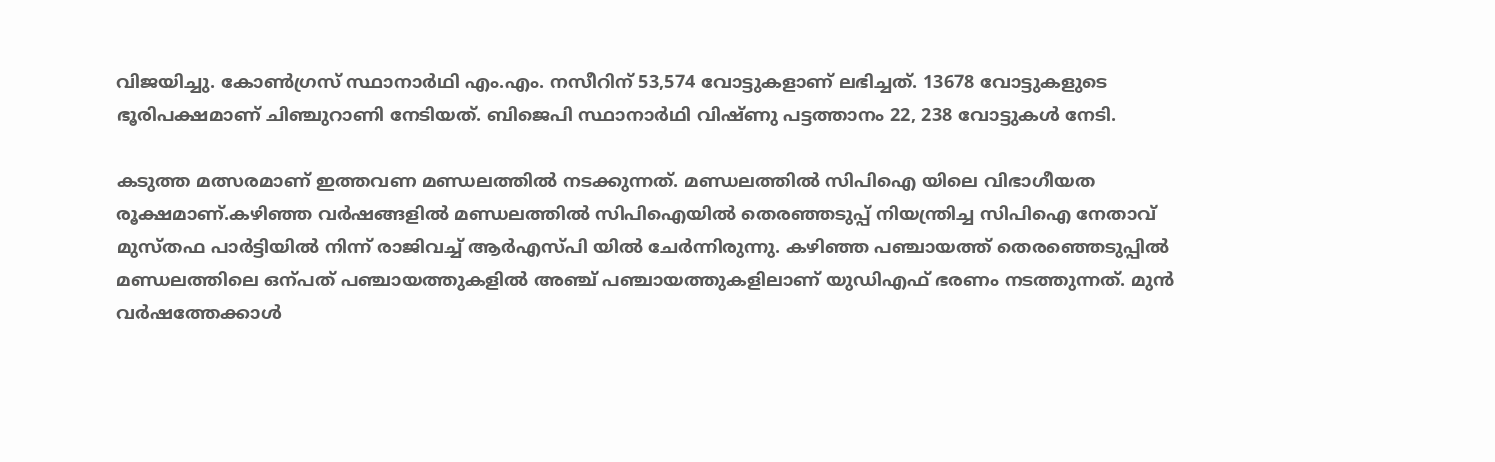വിജയിച്ചു. കോൺഗ്രസ് സ്ഥാനാർഥി എം.എം. നസീറിന് 53,574 വോട്ടുകളാണ് ലഭിച്ചത്. 13678 വോട്ടുകളുടെ ഭൂരിപക്ഷമാണ് ചിഞ്ചുറാണി നേടിയത്. ബിജെപി സ്ഥാനാർഥി വിഷ്ണു പട്ടത്താനം 22, 238 വോട്ടുകൾ നേടി.

കടുത്ത മത്സരമാണ് ഇത്തവണ മണ്ഡലത്തിൽ നടക്കുന്നത്. മണ്ഡലത്തിൽ സിപിഐ യിലെ വിഭാഗീയത രൂക്ഷമാണ്.കഴിഞ്ഞ വർഷങ്ങളിൽ മണ്ഡലത്തിൽ സിപിഐയിൽ തെരഞ്ഞടുപ്പ് നിയന്ത്രിച്ച സിപിഐ നേതാവ് മുസ്തഫ പാർട്ടിയിൽ നിന്ന് രാജിവച്ച് ആർഎസ്പി യിൽ ചേർന്നിരുന്നു. കഴിഞ്ഞ പഞ്ചായത്ത് തെരഞ്ഞെടുപ്പിൽ മണ്ഡലത്തിലെ ഒന്പത് പഞ്ചായത്തുകളിൽ അഞ്ച് പഞ്ചായത്തുകളിലാണ് യുഡിഎഫ് ഭരണം നടത്തുന്നത്. മുൻ വർഷത്തേക്കാൾ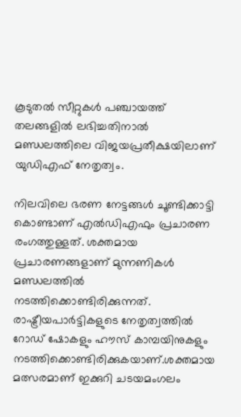കൂടുതൽ സീറ്റുകൾ പഞ്ചായത്ത് തലങ്ങളിൽ ലഭിച്ചതിനാൽ മണ്ഡലത്തിലെ വിജയപ്രതീക്ഷയിലാണ് യുഡിഎഫ് നേതൃത്വം.

നിലവിലെ ഭരണ നേട്ടങ്ങൾ ചൂണ്ടിക്കാട്ടി കൊണ്ടാണ് എൽഡിഎഫും പ്രചാരണ രംഗത്തുള്ളത്. ശക്തമായ പ്രചാരണങ്ങളാണ് മുന്നണികൾ മണ്ഡലത്തിൽ നടത്തിക്കൊണ്ടിരിക്കുന്നത്. രാഷ്ട്രീയപാർട്ടികളുടെ നേതൃത്വത്തിൽ റോഡ് ഷോകളും ഹൗസ് കാമ്പയിനുകളും നടത്തിക്കൊണ്ടിരിക്കുകയാണ്.ശക്തമായ മത്സരമാണ് ഇക്കുറി ചടയമംഗലം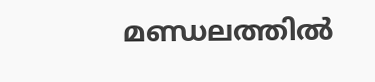മണ്ഡലത്തിൽ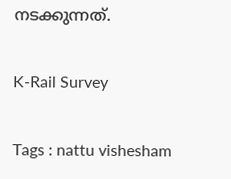നടക്കുന്നത്.

K-Rail Survey

Tags : nattu vishesham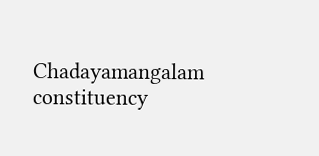Chadayamangalam constituency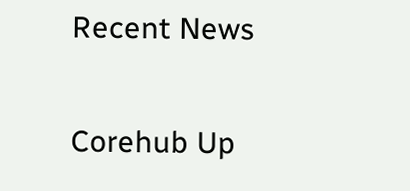Recent News

Corehub Up